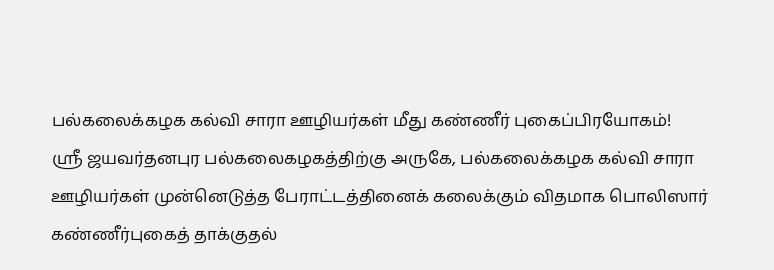பல்கலைக்கழக கல்வி சாரா ஊழியர்கள் மீது கண்ணீர் புகைப்பிரயோகம்!
ஶ்ரீ ஜயவர்தனபுர பல்கலைகழகத்திற்கு அருகே, பல்கலைக்கழக கல்வி சாரா ஊழியர்கள் முன்னெடுத்த பேராட்டத்தினைக் கலைக்கும் விதமாக பொலிஸார் கண்ணீர்புகைத் தாக்குதல்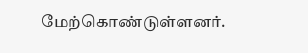மேற்கொண்டுள்ளனர்.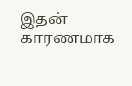இதன் காரணமாக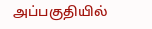அப்பகுதியில்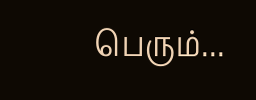பெரும்...